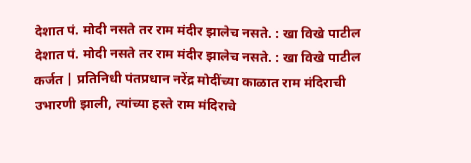देशात पं. मोदी नसते तर राम मंदीर झालेच नसते. : खा विखे पाटील
देशात पं. मोदी नसते तर राम मंदीर झालेच नसते. : खा विखे पाटील कर्जत | प्रतिनिधी पंतप्रधान नरेंद्र मोदींच्या काळात राम मंदिराची उभारणी झाली, त्यांच्या हस्ते राम मंदिराचे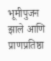भूमीपुजन झाले आणि प्राणप्रतिष्ठा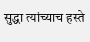सुद्धा त्यांच्याच हस्ते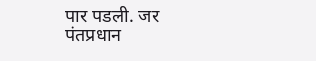पार पडली. जर पंतप्रधान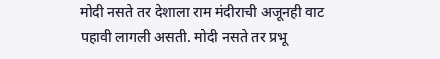मोदी नसते तर देशाला राम मंदीराची अजूनही वाट पहावी लागली असती. मोदी नसते तर प्रभू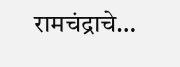रामचंद्राचे…